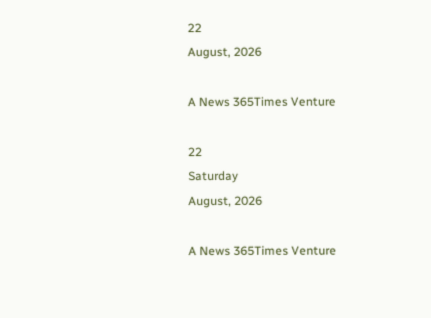22
August, 2026

A News 365Times Venture

22
Saturday
August, 2026

A News 365Times Venture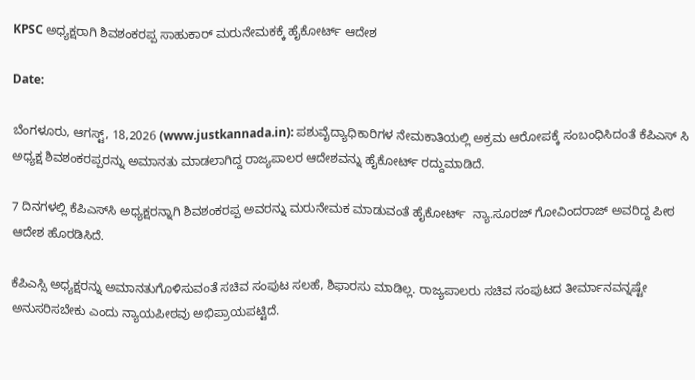KPSC ಅಧ್ಯಕ್ಷರಾಗಿ ಶಿವಶಂಕರಪ್ಪ ಸಾಹುಕಾರ್ ಮರುನೇಮಕಕ್ಕೆ ಹೈಕೋರ್ಟ್ ಆದೇಶ

Date:

ಬೆಂಗಳೂರು, ಆಗಸ್ಟ್, 18,2026 (www.justkannada.in): ಪಶುವೈದ್ಯಾಧಿಕಾರಿಗಳ ನೇಮಕಾತಿಯಲ್ಲಿ ಅಕ್ರಮ ಆರೋಪಕ್ಕೆ ಸಂಬಂಧಿಸಿದಂತೆ ಕೆಪಿಎಸ್ ಸಿ ಅಧ್ಯಕ್ಷ ಶಿವಶಂಕರಪ್ಪರನ್ನು ಅಮಾನತು ಮಾಡಲಾಗಿದ್ದ ರಾಜ್ಯಪಾಲರ ಆದೇಶವನ್ನು ಹೈಕೋರ್ಟ್ ರದ್ದುಮಾಡಿದೆ.

7 ದಿನಗಳಲ್ಲಿ ಕೆಪಿಎಸ್‌ಸಿ ಅಧ್ಯಕ್ಷರನ್ನಾಗಿ ಶಿವಶಂಕರಪ್ಪ ಅವರನ್ನು ಮರುನೇಮಕ ಮಾಡುವಂತೆ ಹೈಕೋರ್ಟ್  ನ್ಯಾ.ಸೂರಜ್ ಗೋವಿಂದರಾಜ್ ಅವರಿದ್ದ ಪೀಠ ಆದೇಶ ಹೊರಡಿಸಿದೆ.

ಕೆಪಿಎಸ್ಸಿ ಅಧ್ಯಕ್ಷರನ್ನು ಅಮಾನತುಗೊಳಿಸುವಂತೆ ಸಚಿವ ಸಂಪುಟ ಸಲಹೆ, ಶಿಫಾರಸು ಮಾಡಿಲ್ಲ. ರಾಜ್ಯಪಾಲರು ಸಚಿವ ಸಂಪುಟದ ತೀರ್ಮಾನವನ್ನಷ್ಟೇ ಅನುಸರಿಸಬೇಕು ಎಂದು ನ್ಯಾಯಪೀಠವು ಅಭಿಪ್ರಾಯಪಟ್ಟಿದೆ.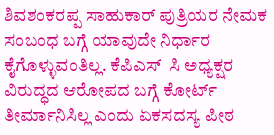ಶಿವಶಂಕರಪ್ಪ ಸಾಹುಕಾರ್ ಪುತ್ರಿಯರ ನೇಮಕ ಸಂಬಂಧ ಬಗ್ಗೆ ಯಾವುದೇ ನಿರ್ಧಾರ ಕೈಗೊಳ್ಳುವಂತಿಲ್ಲ. ಕೆಪಿಎಸ್  ಸಿ ಅಧ್ಯಕ್ಷರ ವಿರುದ್ಧದ ಆರೋಪದ ಬಗ್ಗೆ ಕೋರ್ಟ್ ತೀರ್ಮಾನಿಸಿಲ್ಲ ಎಂದು ಏಕಸದಸ್ಯ ಪೀಠ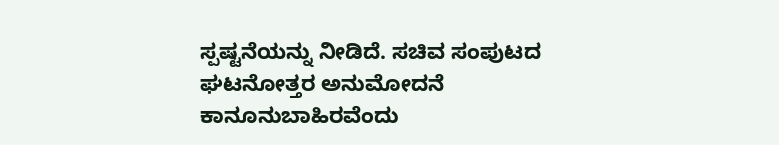ಸ್ಪಷ್ಟನೆಯನ್ನು ನೀಡಿದೆ. ಸಚಿವ ಸಂಪುಟದ ಘಟನೋತ್ತರ ಅನುಮೋದನೆ ಕಾನೂನುಬಾಹಿರವೆಂದು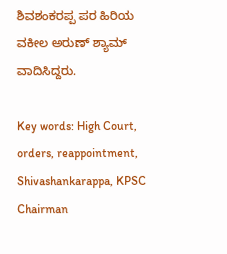ಶಿವಶಂಕರಪ್ಪ ಪರ ಹಿರಿಯ ವಕೀಲ ಅರುಣ್ ಶ್ಯಾಮ್ ವಾದಿಸಿದ್ದರು.

Key words: High Court, orders, reappointment, Shivashankarappa, KPSC Chairman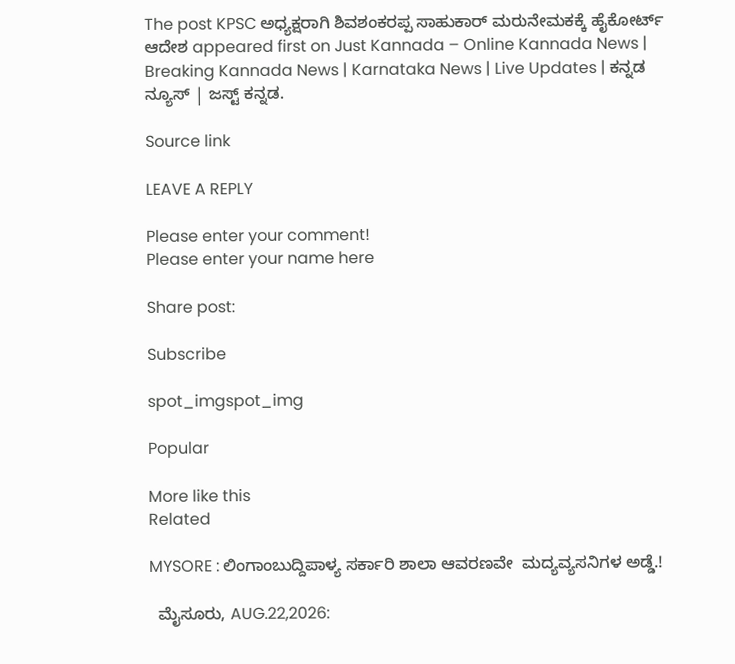The post KPSC ಅಧ್ಯಕ್ಷರಾಗಿ ಶಿವಶಂಕರಪ್ಪ ಸಾಹುಕಾರ್ ಮರುನೇಮಕಕ್ಕೆ ಹೈಕೋರ್ಟ್ ಆದೇಶ appeared first on Just Kannada – Online Kannada News | Breaking Kannada News | Karnataka News | Live Updates | ಕನ್ನಡ ನ್ಯೂಸ್ | ಜಸ್ಟ್ ಕನ್ನಡ.

Source link

LEAVE A REPLY

Please enter your comment!
Please enter your name here

Share post:

Subscribe

spot_imgspot_img

Popular

More like this
Related

MYSORE : ಲಿಂಗಾಂಬುದ್ದಿಪಾಳ್ಯ ಸರ್ಕಾರಿ ಶಾಲಾ ಆವರಣವೇ  ಮದ್ಯವ್ಯಸನಿಗಳ ಅಡ್ಡೆ.!

  ಮೈಸೂರು, AUG.22,2026: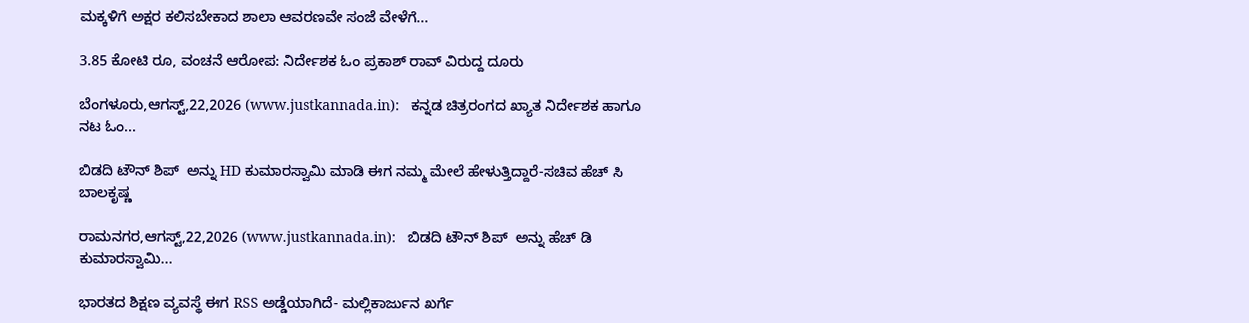ಮಕ್ಕಳಿಗೆ ಅಕ್ಷರ ಕಲಿಸಬೇಕಾದ ಶಾಲಾ ಆವರಣವೇ ಸಂಜೆ ವೇಳೆಗೆ...

3.85 ಕೋಟಿ ರೂ, ವಂಚನೆ ಆರೋಪ: ನಿರ್ದೇಶಕ ಓಂ ಪ್ರಕಾಶ್ ರಾವ್ ವಿರುದ್ದ ದೂರು

ಬೆಂಗಳೂರು,ಆಗಸ್ಟ್,22,2026 (www.justkannada.in):   ಕನ್ನಡ ಚಿತ್ರರಂಗದ ಖ್ಯಾತ ನಿರ್ದೇಶಕ ಹಾಗೂ ನಟ ಓಂ...

ಬಿಡದಿ ಟೌನ್ ಶಿಪ್  ಅನ್ನು HD ಕುಮಾರಸ್ವಾಮಿ ಮಾಡಿ ಈಗ ನಮ್ಮ ಮೇಲೆ ಹೇಳುತ್ತಿದ್ದಾರೆ-ಸಚಿವ ಹೆಚ್ ಸಿ ಬಾಲಕೃಷ್ಣ

ರಾಮನಗರ,ಆಗಸ್ಟ್,22,2026 (www.justkannada.in):   ಬಿಡದಿ ಟೌನ್ ಶಿಪ್  ಅನ್ನು ಹೆಚ್ ಡಿ ಕುಮಾರಸ್ವಾಮಿ...

ಭಾರತದ ಶಿಕ್ಷಣ ವ್ಯವಸ್ಥೆ ಈಗ RSS ಅಡ್ಡೆಯಾಗಿದೆ- ಮಲ್ಲಿಕಾರ್ಜುನ ಖರ್ಗೆ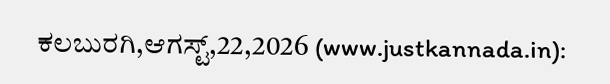ಕಲಬುರಗಿ,ಆಗಸ್ಟ್,22,2026 (www.justkannada.in):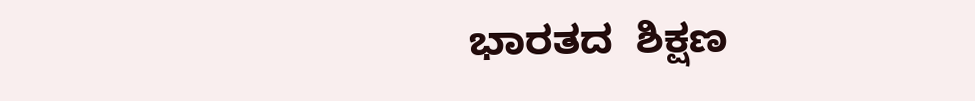ಭಾರತದ  ಶಿಕ್ಷಣ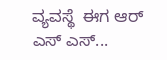ವ್ಯವಸ್ಥೆ  ಈಗ ಆರ್ ಎಸ್ ಎಸ್...